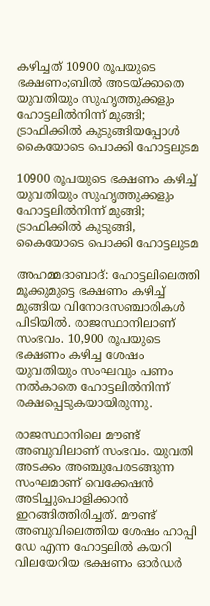കഴിച്ചത്‌ 10900 രൂപയുടെ ഭക്ഷണം;ബില്‍ അടയ്ക്കാതെ യുവതിയും സുഹൃത്തുക്കളും ഹോട്ടലിൽനിന്ന് മുങ്ങി; ട്രാഫിക്കിൽ കുടുങ്ങിയപ്പോള്‍ കൈയോടെ പൊക്കി ഹോട്ടലുടമ

10900 രൂപയുടെ ഭക്ഷണം കഴിച്ച് യുവതിയും സുഹൃത്തുക്കളും ഹോട്ടലിൽനിന്ന് മുങ്ങി; ട്രാഫിക്കിൽ കുടുങ്ങി, കൈയോടെ പൊക്കി ഹോട്ടലുടമ

അഹമ്മദാബാദ്: ഹോട്ടലിലെത്തി മൂക്കുമുട്ടെ ഭക്ഷണം കഴിച്ച് മുങ്ങിയ വിനോദസഞ്ചാരികൾ പിടിയിൽ. രാജസ്ഥാനിലാണ് സംഭവം. 10,900 രൂപയുടെ ഭക്ഷണം കഴിച്ച ശേഷം യുവതിയും സംഘവും പണം നൽകാതെ ഹോട്ടലിൽനിന്ന് രക്ഷപ്പെടുകയായിരുന്നു.

രാജസ്ഥാനിലെ മൗണ്ട് അബുവിലാണ് സംഭവം. യുവതി അടക്കം അഞ്ചുപേരടങ്ങുന്ന സംഘമാണ് വെക്കേഷൻ അടിച്ചുപൊളിക്കാൻ ഇറങ്ങിത്തിരിച്ചത്. മൗണ്ട് അബുവിലെത്തിയ ശേഷം ഹാപ്പി ഡേ എന്ന ഹോട്ടലിൽ കയറി വിലയേറിയ ഭക്ഷണം ഓർഡർ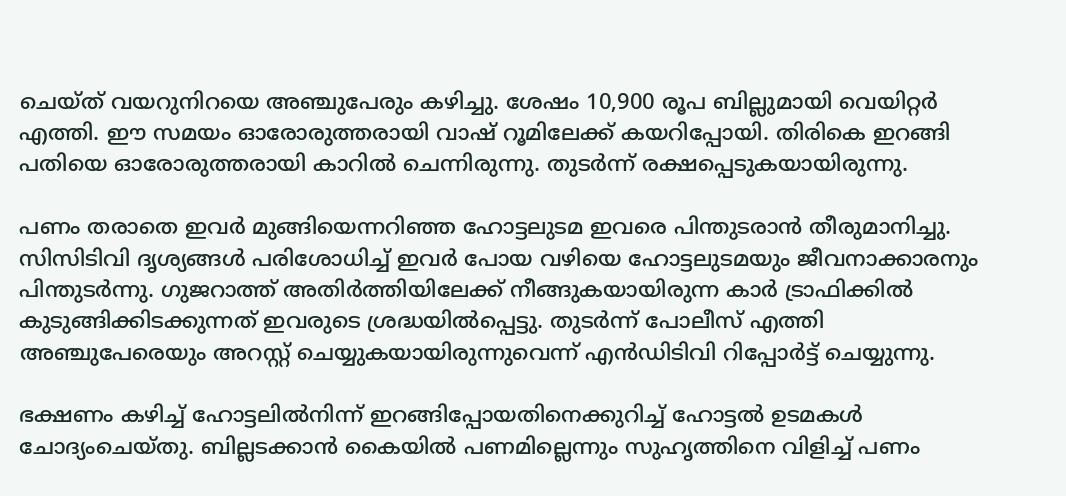ചെയ്ത് വയറുനിറയെ അഞ്ചുപേരും കഴിച്ചു. ശേഷം 10,900 രൂപ ബില്ലുമായി വെയിറ്റർ എത്തി. ഈ സമയം ഓരോരുത്തരായി വാഷ് റൂമിലേക്ക് കയറിപ്പോയി. തിരികെ ഇറങ്ങി പതിയെ ഓരോരുത്തരായി കാറിൽ ചെന്നിരുന്നു. തുടർന്ന് രക്ഷപ്പെടുകയായിരുന്നു.

പണം തരാതെ ഇവർ മുങ്ങിയെന്നറിഞ്ഞ ഹോട്ടലുടമ ഇവരെ പിന്തുടരാൻ തീരുമാനിച്ചു. സിസിടിവി ദൃശ്യങ്ങൾ പരിശോധിച്ച് ഇവർ പോയ വഴിയെ ഹോട്ടലുടമയും ജീവനാക്കാരനും പിന്തുടർന്നു. ഗുജറാത്ത് അതിർത്തിയിലേക്ക് നീങ്ങുകയായിരുന്ന കാർ ട്രാഫിക്കിൽ കുടുങ്ങിക്കിടക്കുന്നത് ഇവരുടെ ശ്രദ്ധയിൽപ്പെട്ടു. തുടർന്ന് പോലീസ് എത്തി അഞ്ചുപേരെയും അറസ്റ്റ് ചെയ്യുകയായിരുന്നുവെന്ന് എൻഡിടിവി റിപ്പോർട്ട് ചെയ്യുന്നു.

ഭക്ഷണം കഴിച്ച് ഹോട്ടലിൽനിന്ന് ഇറങ്ങിപ്പോയതിനെക്കുറിച്ച് ഹോട്ടൽ ഉടമകൾ ചോദ്യംചെയ്തു. ബില്ലടക്കാൻ കൈയിൽ പണമില്ലെന്നും സുഹൃത്തിനെ വിളിച്ച് പണം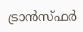ട്രാൻസ്ഫർ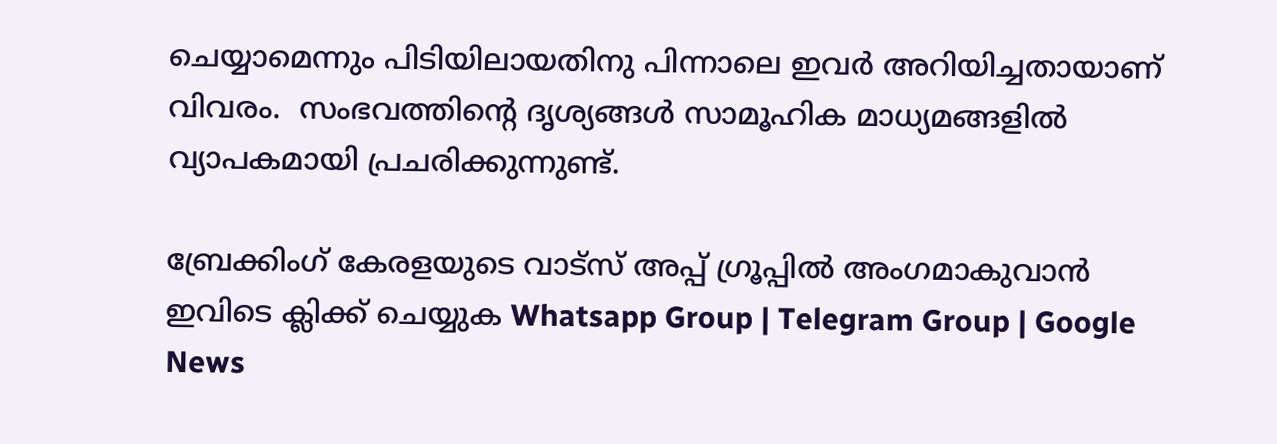ചെയ്യാമെന്നും പിടിയിലായതിനു പിന്നാലെ ഇവർ അറിയിച്ചതായാണ് വിവരം.  സംഭവത്തിന്റെ ദൃശ്യങ്ങൾ സാമൂഹിക മാധ്യമങ്ങളിൽ വ്യാപകമായി പ്രചരിക്കുന്നുണ്ട്.

ബ്രേക്കിംഗ് കേരളയുടെ വാട്സ് അപ്പ് ഗ്രൂപ്പിൽ അംഗമാകുവാൻ ഇവിടെ ക്ലിക്ക് ചെയ്യുക Whatsapp Group | Telegram Group | Google News